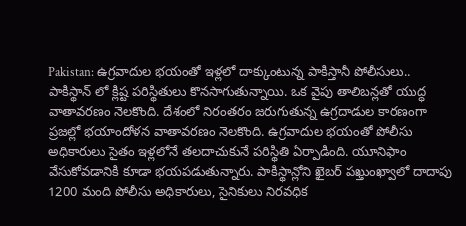Pakistan: ఉగ్రవాదుల భయంతో ఇళ్లలో దాక్కుంటున్న పాకిస్తానీ పోలీసులు..
పాకిస్థాన్ లో క్లిష్ట పరిస్థితులు కొనసాగుతున్నాయి. ఒక వైపు తాలిబన్లతో యుద్ధ వాతావరణం నెలకొంది. దేశంలో నిరంతరం జరుగుతున్న ఉగ్రదాడుల కారణంగా ప్రజల్లో భయాందోళన వాతావరణం నెలకొంది. ఉగ్రవాదుల భయంతో పోలీసు అధికారులు సైతం ఇళ్లలోనే తలదాచుకునే పరిస్థితి ఏర్పాడింది. యూనిఫాం వేసుకోవడానికి కూడా భయపడుతున్నారు. పాకిస్థాన్లోని ఖైబర్ పఖ్తుంఖ్వాలో దాదాపు 1200 మంది పోలీసు అధికారులు, సైనికులు నిరవధిక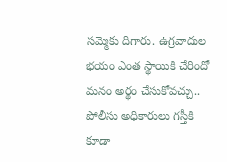సమ్మెకు దిగారు. ఉగ్రవాదుల భయం ఎంత స్థాయికి చేరిందో మనం అర్థం చేసుకోవచ్చు.. పోలీసు అధికారులు గస్తీకి కూడా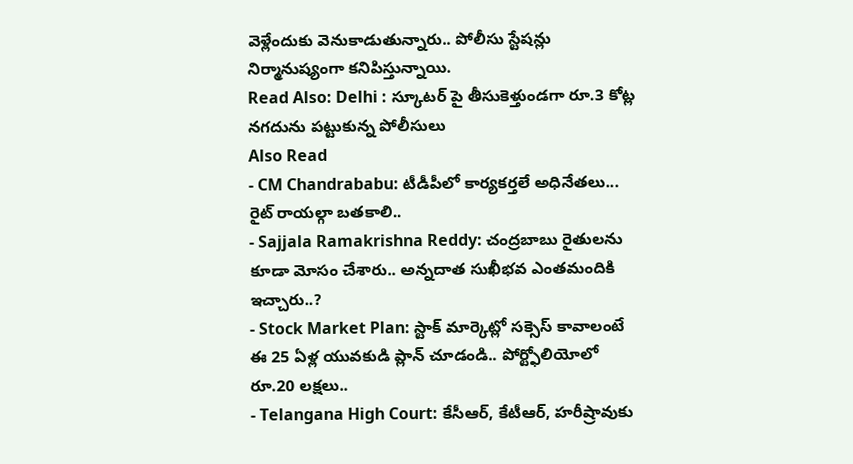వెళ్లేందుకు వెనుకాడుతున్నారు.. పోలీసు స్టేషన్లు నిర్మానుష్యంగా కనిపిస్తున్నాయి.
Read Also: Delhi : స్కూటర్ పై తీసుకెళ్తుండగా రూ.3 కోట్ల నగదును పట్టుకున్న పోలీసులు
Also Read
- CM Chandrababu: టీడీపీలో కార్యకర్తలే అధినేతలు... రైట్ రాయల్గా బతకాలి..
- Sajjala Ramakrishna Reddy: చంద్రబాబు రైతులను కూడా మోసం చేశారు.. అన్నదాత సుఖీభవ ఎంతమందికి ఇచ్చారు..?
- Stock Market Plan: స్టాక్ మార్కెట్లో సక్సెస్ కావాలంటే ఈ 25 ఏళ్ల యువకుడి ప్లాన్ చూడండి.. పోర్ట్ఫోలియోలో రూ.20 లక్షలు..
- Telangana High Court: కేసీఆర్, కేటీఆర్, హరీష్రావుకు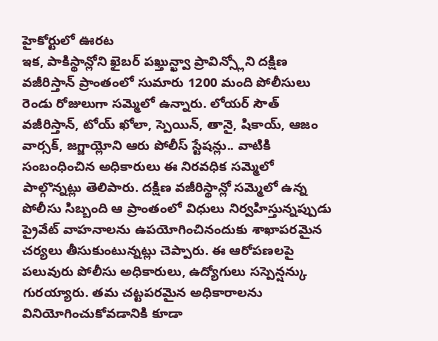హైకోర్టులో ఊరట
ఇక, పాకిస్థాన్లోని ఖైబర్ పఖ్తున్ఖ్వా ప్రావిన్స్లోని దక్షిణ వజీరిస్తాన్ ప్రాంతంలో సుమారు 1200 మంది పోలీసులు రెండు రోజులుగా సమ్మెలో ఉన్నారు. లోయర్ సౌత్ వజీరిస్తాన్, టోయ్ ఖోలా, స్పెయిన్, తానై, షికాయ్, ఆజం వార్సక్, జగ్జాయ్లోని ఆరు పోలీస్ స్టేషన్లు.. వాటికి సంబంధించిన అధికారులు ఈ నిరవధిక సమ్మెలో పాల్గొన్నట్లు తెలిపారు. దక్షిణ వజీరిస్థాన్లో సమ్మెలో ఉన్న పోలీసు సిబ్బంది ఆ ప్రాంతంలో విధులు నిర్వహిస్తున్నప్పుడు ప్రైవేట్ వాహనాలను ఉపయోగించినందుకు శాఖాపరమైన చర్యలు తీసుకుంటున్నట్లు చెప్పారు. ఈ ఆరోపణలపై పలువురు పోలీసు అధికారులు, ఉద్యోగులు సస్పెన్షన్కు గురయ్యారు. తమ చట్టపరమైన అధికారాలను వినియోగించుకోవడానికి కూడా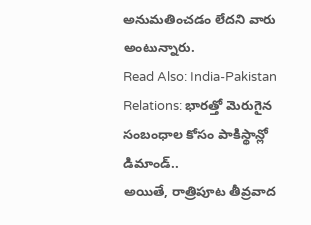అనుమతించడం లేదని వారు అంటున్నారు.
Read Also: India-Pakistan Relations: భారత్తో మెరుగైన సంబంధాల కోసం పాకిస్థాన్లో డిమాండ్..
అయితే, రాత్రిపూట తీవ్రవాద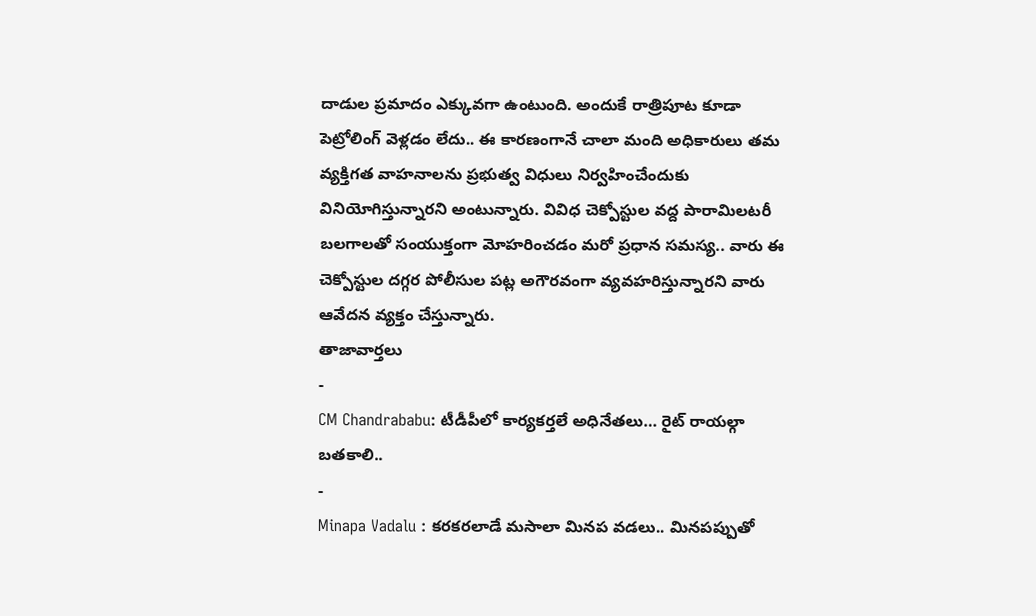దాడుల ప్రమాదం ఎక్కువగా ఉంటుంది. అందుకే రాత్రిపూట కూడా పెట్రోలింగ్ వెళ్లడం లేదు.. ఈ కారణంగానే చాలా మంది అధికారులు తమ వ్యక్తిగత వాహనాలను ప్రభుత్వ విధులు నిర్వహించేందుకు వినియోగిస్తున్నారని అంటున్నారు. వివిధ చెక్పోస్టుల వద్ద పారామిలటరీ బలగాలతో సంయుక్తంగా మోహరించడం మరో ప్రధాన సమస్య.. వారు ఈ చెక్పోస్టుల దగ్గర పోలీసుల పట్ల అగౌరవంగా వ్యవహరిస్తున్నారని వారు ఆవేదన వ్యక్తం చేస్తున్నారు.
తాజావార్తలు
-
CM Chandrababu: టీడీపీలో కార్యకర్తలే అధినేతలు… రైట్ రాయల్గా బతకాలి..
-
Minapa Vadalu : కరకరలాడే మసాలా మినప వడలు.. మినపప్పుతో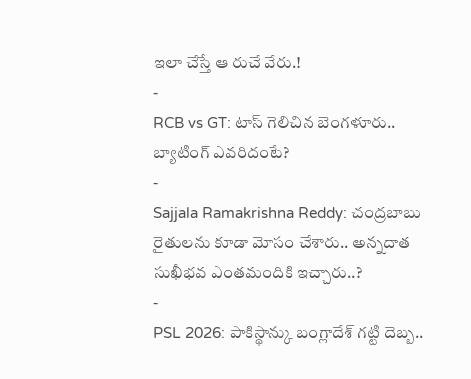ఇలా చేస్తే ఆ రుచే వేరు.!
-
RCB vs GT: టాస్ గెలిచిన బెంగళూరు.. బ్యాటింగ్ ఎవరిదంటే?
-
Sajjala Ramakrishna Reddy: చంద్రబాబు రైతులను కూడా మోసం చేశారు.. అన్నదాత సుఖీభవ ఎంతమందికి ఇచ్చారు..?
-
PSL 2026: పాకిస్థాన్కు బంగ్లాదేశ్ గట్టి దెబ్బ..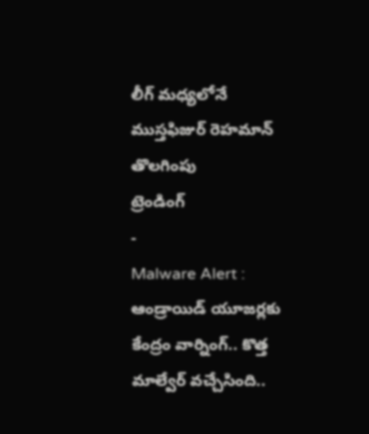లీగ్ మధ్యలోనే ముస్తఫిజుర్ రెహమాన్ తొలగింపు
ట్రెండింగ్
-
Malware Alert : ఆండ్రాయిడ్ యూజర్లకు కేంద్రం వార్నింగ్.. కొత్త మాల్వేర్ వచ్చేసింది..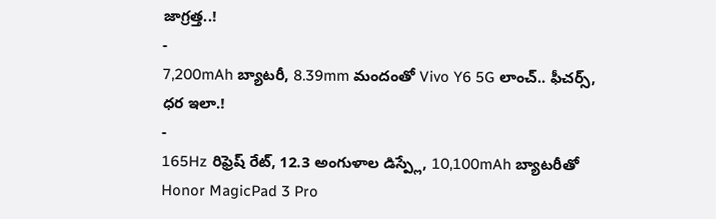జాగ్రత్త..!
-
7,200mAh బ్యాటరీ, 8.39mm మందంతో Vivo Y6 5G లాంచ్.. ఫీచర్స్, ధర ఇలా.!
-
165Hz రిఫ్రెష్ రేట్, 12.3 అంగుళాల డిస్ప్లే, 10,100mAh బ్యాటరీతో Honor MagicPad 3 Pro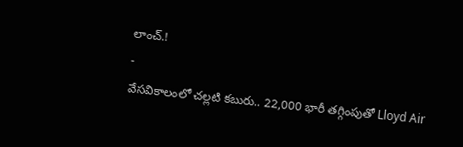లాంచ్.!
-
వేసవికాలంలో చల్లటి కబురు.. 22,000 భారీ తగ్గింపుతో Lloyd Air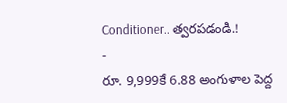Conditioner.. త్వరపడండి.!
-
రూ. 9,999కే 6.88 అంగుళాల పెద్ద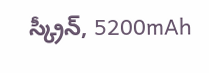స్క్రీన్, 5200mAh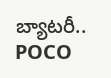బ్యాటరీ.. POCO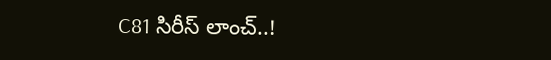C81 సిరీస్ లాంచ్..!